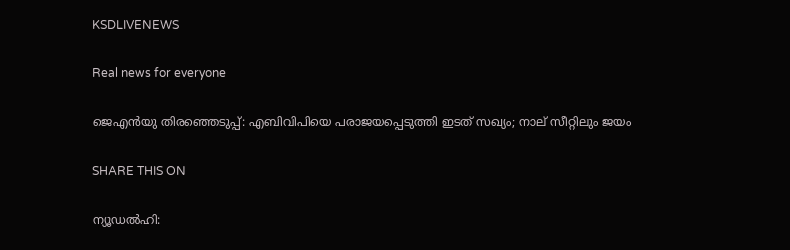KSDLIVENEWS

Real news for everyone

ജെഎന്‍യു തിരഞ്ഞെടുപ്പ്: എബിവിപിയെ പരാജയപ്പെടുത്തി ഇടത് സഖ്യം; നാല് സീറ്റിലും ജയം

SHARE THIS ON

ന്യൂഡല്‍ഹി: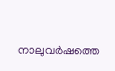നാലുവര്‍ഷത്തെ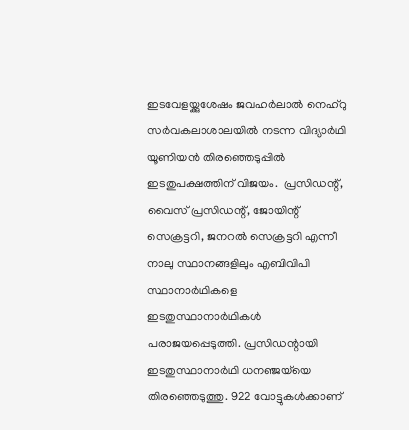ഇടവേളയ്ക്കുശേഷം ജവഹര്‍ലാല്‍ നെഹ്റു സര്‍വകലാശാലയില്‍ നടന്ന വിദ്യാര്‍ഥി യൂണിയന്‍ തിരഞ്ഞെടുപ്പില്‍ ഇടതുപക്ഷത്തിന് വിജയം.  പ്രസിഡന്റ്, വൈസ് പ്രസിഡന്റ്, ജോയിന്റ് സെക്രട്ടറി, ജനറല്‍ സെക്രട്ടറി എന്നീ നാലു സ്ഥാനങ്ങളിലും എബിവിപി സ്ഥാനാര്‍ഥികളെ ഇടതുസ്ഥാനാര്‍ഥികള്‍ പരാജയപ്പെടുത്തി. പ്രസിഡന്റായി ഇടതുസ്ഥാനാര്‍ഥി ധനഞ്ജയ്‌യെ തിരഞ്ഞെടുത്തു. 922 വോട്ടുകള്‍ക്കാണ്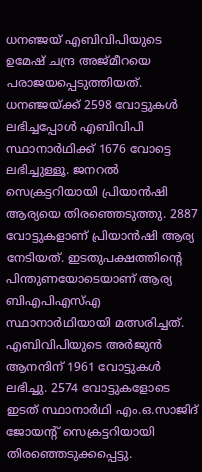ധനഞ്ജയ് എബിവിപിയുടെ ഉമേഷ് ചന്ദ്ര അജ്മീറയെ പരാജയപ്പെടുത്തിയത്. ധനഞ്ജയ്ക്ക് 2598 വോട്ടുകള്‍ ലഭിച്ചപ്പോള്‍ എബിവിപി സ്ഥാനാര്‍ഥിക്ക് 1676 വോട്ടെ ലഭിച്ചുള്ളൂ. ജനറല്‍ സെക്രട്ടറിയായി പ്രിയാന്‍ഷി ആര്യയെ തിരഞ്ഞെടുത്തു. 2887 വോട്ടുകളാണ് പ്രിയാന്‍ഷി ആര്യ നേടിയത്. ഇടതുപക്ഷത്തിന്റെ പിന്തുണയോടെയാണ് ആര്യ ബിഎപിഎസ്എ സ്ഥാനാര്‍ഥിയായി മത്സരിച്ചത്. എബിവിപിയുടെ അര്‍ജുന്‍ ആനന്ദിന് 1961 വോട്ടുകള്‍ ലഭിച്ചു. 2574 വോട്ടുകളോടെ ഇടത് സ്ഥാനാര്‍ഥി എം.ഒ.സാജിദ് ജോയന്റ് സെക്രട്ടറിയായി തിരഞ്ഞെടുക്കപ്പെട്ടു.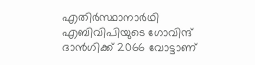എതിര്‍സ്ഥാനാര്‍ഥി എബിവിപിയുടെ ഗോവിന്ദ് ദാന്‍ഗിക്ക് 2066 വോട്ടാണ്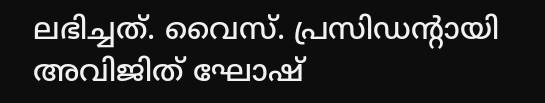ലഭിച്ചത്. വൈസ്. പ്രസിഡന്റായി അവിജിത് ഘോഷ്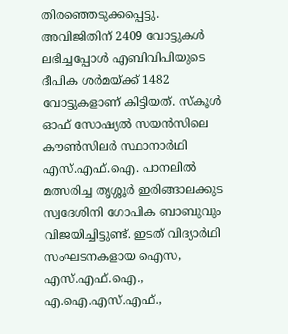തിരഞ്ഞെടുക്കപ്പെട്ടു. അവിജിതിന് 2409 വോട്ടുകള്‍ ലഭിച്ചപ്പോള്‍ എബിവിപിയുടെ ദീപിക ശര്‍മയ്ക്ക് 1482 വോട്ടുകളാണ് കിട്ടിയത്. സ്‌കൂള്‍ ഓഫ് സോഷ്യല്‍ സയന്‍സിലെ കൗണ്‍സിലര്‍ സ്ഥാനാര്‍ഥി എസ്.എഫ്.ഐ. പാനലില്‍ മത്സരിച്ച തൃശ്ശൂര്‍ ഇരിങ്ങാലക്കുട സ്വദേശിനി ഗോപിക ബാബുവും വിജയിച്ചിട്ടുണ്ട്. ഇടത് വിദ്യാര്‍ഥി സംഘടനകളായ ഐസ, എസ്.എഫ്.ഐ., എ.ഐ.എസ്.എഫ്.,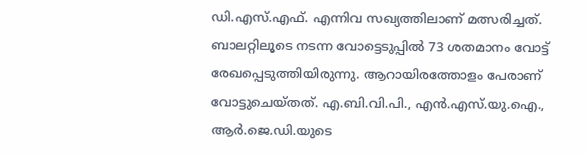ഡി.എസ്.എഫ്. എന്നിവ സഖ്യത്തിലാണ് മത്സരിച്ചത്. ബാലറ്റിലൂടെ നടന്ന വോട്ടെടുപ്പില്‍ 73 ശതമാനം വോട്ട് രേഖപ്പെടുത്തിയിരുന്നു. ആറായിരത്തോളം പേരാണ് വോട്ടുചെയ്തത്. എ.ബി.വി.പി., എന്‍.എസ്.യു.ഐ., ആര്‍.ജെ.ഡി.യുടെ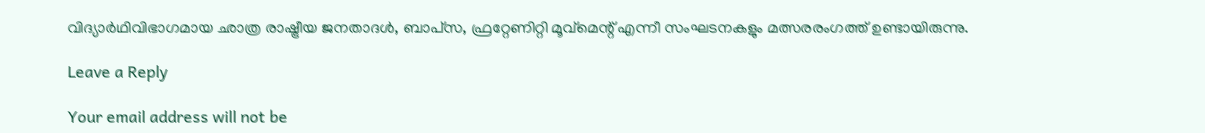വിദ്യാര്‍ഥിവിഭാഗമായ ഛാത്ര രാഷ്ട്രീയ ജനതാദള്‍, ബാപ്‌സ, ഫ്രറ്റേണിറ്റി മൂവ്‌മെന്റ് എന്നീ സംഘടനകളും മത്സരരംഗത്ത് ഉണ്ടായിരുന്നു.

Leave a Reply

Your email address will not be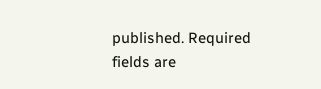published. Required fields are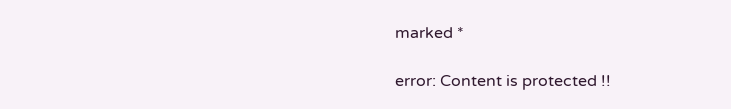marked *

error: Content is protected !!